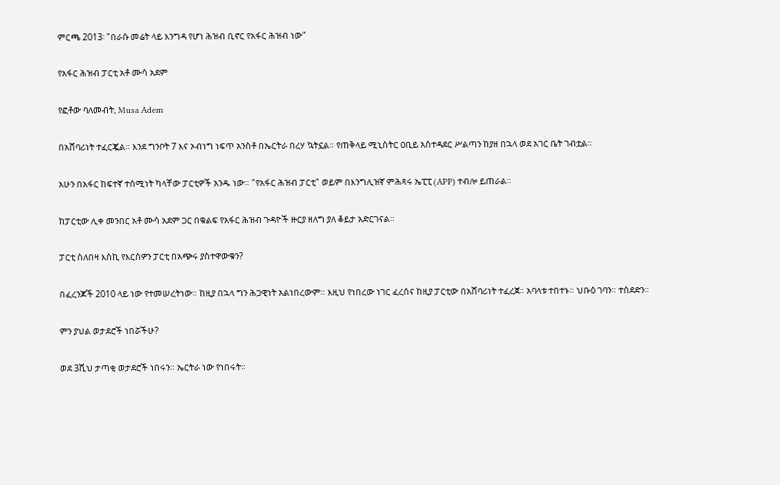ምርጫ 2013፡ "በራሱ መሬት ላይ እንግዳ የሆነ ሕዝብ ቢኖር የአፋር ሕዝብ ነው"

የአፋር ሕዝብ ፓርቲ አቶ ሙሳ አደም

የፎቶው ባለመብት, Musa Adem

በአሸባሪነት ተፈርጇል። እንደ ግንቦት 7 እና ኦብነግ ነፍጥ አንስቶ በኤርትራ በረሃ ኳትኗል። የጠቅላይ ሚኒስትር ዐቢይ አስተዳደር ሥልጣን ከያዘ በኋላ ወደ አገር ቤት ገብቷል።

አሁን በአፋር ከፍተኛ ተሰሚነት ካላቸው ፓርቲዎች አንዱ ነው። "የአፋር ሕዝብ ፓርቲ" ወይም በእንግሊዝኛ ምሕጻሩ ኤፒፒ (APP) ተብሎ ይጠራል።

ከፓርቲው ሊቀ መንበር አቶ ሙሳ አደም ጋር በቁልፍ የአፋር ሕዝብ ጉዳዮች ዙርያ ዘለግ ያለ ቆይታ አድርገናል።

ፓርቲ ስለበዛ እስኪ የእርስዎን ፓርቲ በአጭሩ ያስተዋውቁን?

በፈረንጆች 2010 ላይ ነው የተመሠረትነው። ከዚያ በኋላ ግን ሕጋዊነት አልነበረውም። እዚህ የነበረው ነገር ፈረሰና ከዚያ ፓርቲው በአሸባሪነት ተፈረጀ። አባላቱ ተበተኑ። ህቡዕ ገባን። ተሰደድን።

ምን ያህል ወታደሮች ነበሯችሁ?

ወደ 3ሺህ ታጣቂ ወታደሮች ነበሩን። ኤርትራ ነው የነበሩት።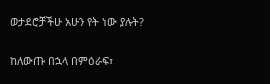ወታደሮቻችሁ አሁን የት ነው ያሉት?

ከለውጡ በኋላ በምዕራፍ፣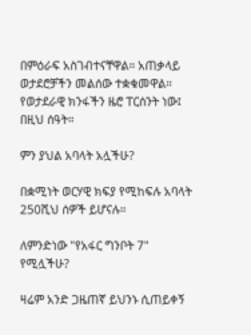በምዕራፍ አስገብተናቸዋል። አጠቃላይ ወታደሮቻችን መልሰው ተቋቁመዋል። የወታደራዊ ክንፋችን ዜሮ ፐርሰንት ነው፤ በዚህ ሰዓት።

ምን ያህል አባላት አሏችሁ?

በቋሚነት ወርሃዊ ክፍያ የሚከፍሉ አባላት 250ሺህ ሰዎች ይሆናሉ።

ለምንድነው "የአፋር ግንቦት 7" የሚሏችሁ?

ዛሬም አንድ ጋዜጠኛ ይህንኑ ሲጠይቀኝ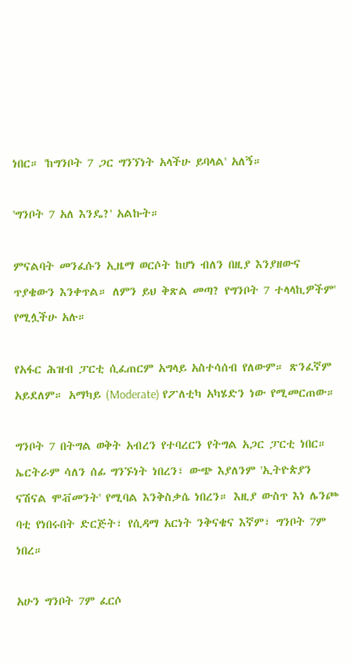ነበር። 'ከግንቦት 7 ጋር ግንኘነት አላችሁ ይባላል' አለኝ።

'ግንቦት 7 አለ እንዴ?' አልኩት።

ምናልባት መንፈሱን ኢዜማ ወርሶት ከሆነ ብለን በዚያ እንያዘውና ጥያቄውን እንቀጥል። ለምን ይህ ቅጽል መጣ? የግንቦት 7 ተላላኪዎችም' የሚሏችሁ አሉ።

የአፋር ሕዝብ ፓርቲ ሲፈጠርም አግላይ አስተሳሰብ የለውም። ጽንፈኛም አይደለም። አማካይ (Moderate) የፖለቲካ አካሄድን ነው የሚመርጠው።

ግንቦት 7 በትግል ወቅት አብረን የተባረርን የትግል አጋር ፓርቲ ነበር። ኤርትራም ሳለን ሰፊ ግንኙነት ነበረን፣ ውጭ እያለንም 'ኢትዮጵያን ናሽናል ሞቭመንት' የሚባል እንቅስቃሴ ነበረን። እዚያ ውስጥ እነ ሌንጮ ባቲ የነበሩበት ድርጅት፣ የሲዳማ አርነት ንቅናቄና እኛም፣ ግንቦት 7ም ነበረ።

አሁን ግንቦት 7ም ፈርሶ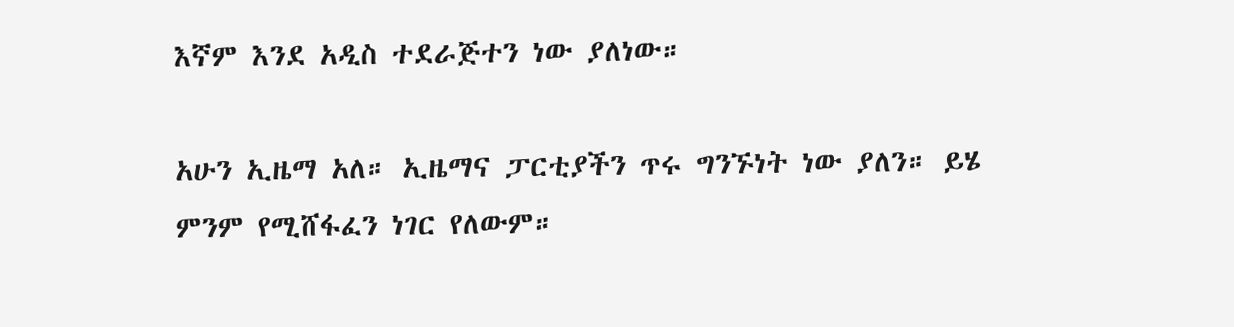እኛም እንደ አዲስ ተደራጅተን ነው ያለነው።

አሁን ኢዜማ አለ። ኢዜማና ፓርቲያችን ጥሩ ግንኙነት ነው ያለን። ይሄ ምንም የሚሸፋፈን ነገር የለውም።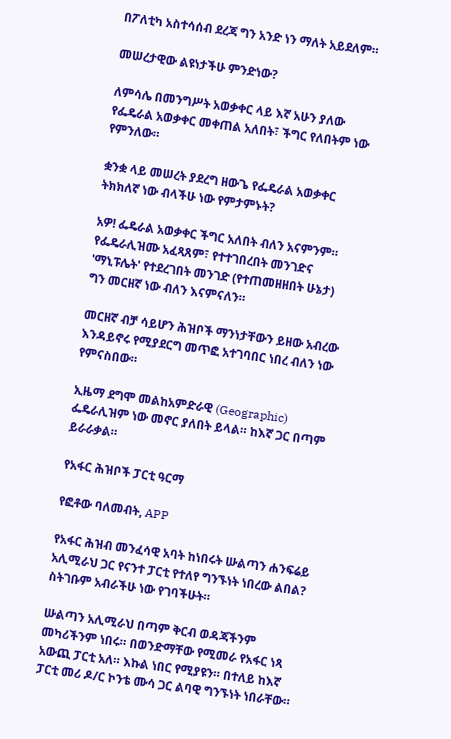በፖለቲካ አስተሳሰብ ደረጃ ግን አንድ ነን ማለት አይደለም።

መሠረታዊው ልዩነታችሁ ምንድነው?

ለምሳሌ በመንግሥት አወቃቀር ላይ እኛ አሁን ያለው የፌዴራል አወቃቀር መቀጠል አለበት፣ ችግር የለበትም ነው የምንለው።

ቋንቋ ላይ መሠረት ያደረግ ዘውጌ የፌዴራል አወቃቀር ትክክለኛ ነው ብላችሁ ነው የምታምኑት?

አዎ! ፌዴራል አወቃቀር ችግር አለበት ብለን አናምንም። የፌዴራሊዝሙ አፈጻጸም፣ የተተገበረበት መንገድና 'ማኒፑሌት' የተደረገበት መንገድ (የተጠመዘዘበት ሁኔታ) ግን መርዘኛ ነው ብለን እናምናለን።

መርዘኛ ብቻ ሳይሆን ሕዝቦች ማንነታቸውን ይዘው አብረው እንዳይኖሩ የሚያደርግ መጥፎ አተገባበር ነበረ ብለን ነው የምናስበው።

ኢዜማ ደግሞ መልከአምድራዊ (Geographic) ፌዴራሊዝም ነው መኖር ያለበት ይላል። ከእኛ ጋር በጣም ይራራቃል።

የአፋር ሕዝቦች ፓርቲ ዓርማ

የፎቶው ባለመብት, APP

የአፋር ሕዝብ መንፈሳዊ አባት ከነበሩት ሡልጣን ሐንፍሬይ አሊሚራህ ጋር የናንተ ፓርቲ የተለየ ግንኙነት ነበረው ልበል? ስትገቡም አብራችሁ ነው የገባችሁት።

ሡልጣን አሊሚራህ በጣም ቅርብ ወዳጃችንም መካሪችንም ነበሩ። በወንድማቸው የሚመራ የአፋር ነጻ አውጪ ፓርቲ አለ። እኩል ነበር የሚያዩን። በተለይ ከእኛ ፓርቲ መሪ ዶ/ር ኮንቴ ሙሳ ጋር ልባዊ ግንኙነት ነበራቸው።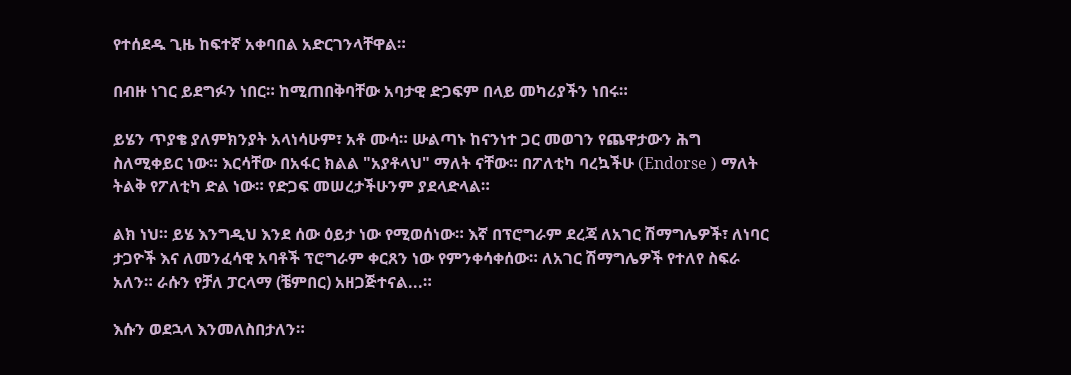የተሰደዱ ጊዜ ከፍተኛ አቀባበል አድርገንላቸዋል።

በብዙ ነገር ይደግፉን ነበር። ከሚጠበቅባቸው አባታዊ ድጋፍም በላይ መካሪያችን ነበሩ።

ይሄን ጥያቄ ያለምክንያት አላነሳሁም፣ አቶ ሙሳ። ሡልጣኑ ከናንነተ ጋር መወገን የጨዋታውን ሕግ ስለሚቀይር ነው። እርሳቸው በአፋር ክልል "አያቶላህ" ማለት ናቸው። በፖለቲካ ባረኳችሁ (Endorse ) ማለት ትልቅ የፖለቲካ ድል ነው። የድጋፍ መሠረታችሁንም ያደላድላል።

ልክ ነህ። ይሄ እንግዲህ እንደ ሰው ዕይታ ነው የሚወሰነው። እኛ በፕሮግራም ደረጃ ለአገር ሽማግሌዎች፣ ለነባር ታጋዮች እና ለመንፈሳዊ አባቶች ፕሮግራም ቀርጸን ነው የምንቀሳቀሰው። ለአገር ሽማግሌዎች የተለየ ስፍራ አለን። ራሱን የቻለ ፓርላማ (ቼምበር) አዘጋጅተናል...።

እሱን ወደኋላ እንመለስበታለን።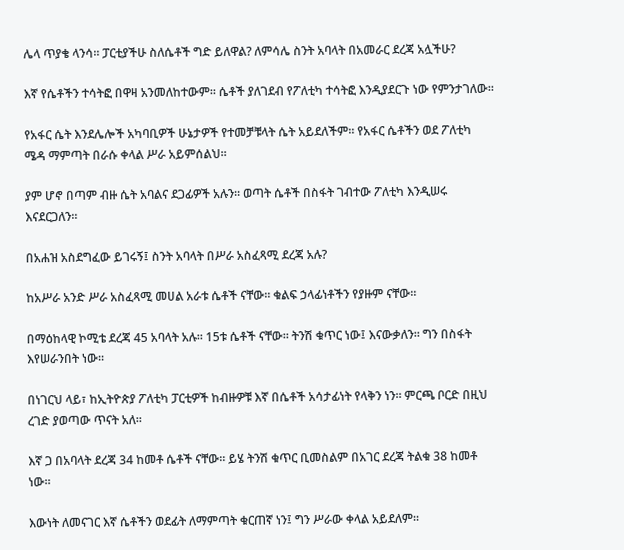ሌላ ጥያቄ ላንሳ። ፓርቲያችሁ ስለሴቶች ግድ ይለዋል? ለምሳሌ ስንት አባላት በአመራር ደረጃ አሏችሁ?

እኛ የሴቶችን ተሳትፎ በዋዛ አንመለከተውም። ሴቶች ያለገደብ የፖለቲካ ተሳትፎ እንዲያደርጉ ነው የምንታገለው።

የአፋር ሴት እንደሌሎች አካባቢዎች ሁኔታዎች የተመቻቹላት ሴት አይደለችም። የአፋር ሴቶችን ወደ ፖለቲካ ሜዳ ማምጣት በራሱ ቀላል ሥራ አይምሰልህ።

ያም ሆኖ በጣም ብዙ ሴት አባልና ደጋፊዎች አሉን። ወጣት ሴቶች በስፋት ገብተው ፖለቲካ እንዲሠሩ እናደርጋለን።

በአሐዝ አስደግፈው ይገሩኝ፤ ስንት አባላት በሥራ አስፈጻሚ ደረጃ አሉ?

ከአሥራ አንድ ሥራ አስፈጻሚ መሀል አራቱ ሴቶች ናቸው። ቁልፍ ኃላፊነቶችን የያዙም ናቸው።

በማዕከላዊ ኮሚቴ ደረጃ 45 አባላት አሉ። 15ቱ ሴቶች ናቸው። ትንሽ ቁጥር ነው፤ እናውቃለን። ግን በስፋት እየሠራንበት ነው።

በነገርህ ላይ፣ ከኢትዮጵያ ፖለቲካ ፓርቲዎች ከብዙዎቹ እኛ በሴቶች አሳታፊነት የላቅን ነን። ምርጫ ቦርድ በዚህ ረገድ ያወጣው ጥናት አለ።

እኛ ጋ በአባላት ደረጃ 34 ከመቶ ሴቶች ናቸው። ይሄ ትንሽ ቁጥር ቢመስልም በአገር ደረጃ ትልቁ 38 ከመቶ ነው።

እውነት ለመናገር እኛ ሴቶችን ወደፊት ለማምጣት ቁርጠኛ ነን፤ ግን ሥራው ቀላል አይደለም።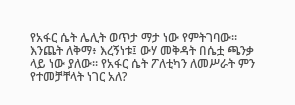የአፋር ሴት ሌሊት ወጥታ ማታ ነው የምትገባው። እንጨት ለቅማ፥ እረኝነቱ፤ ውሃ መቅዳት በሴቷ ጫንቃ ላይ ነው ያለው። የአፋር ሴት ፖለቲካን ለመሥራት ምን የተመቻቸላት ነገር አለ?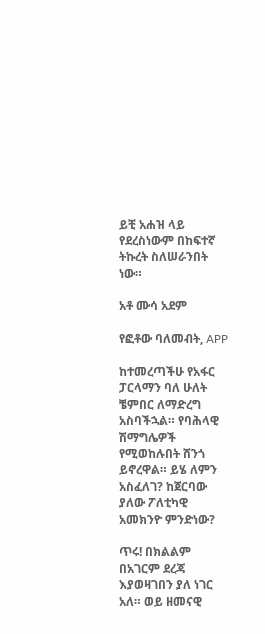ይቺ አሐዝ ላይ የደረስነውም በከፍተኛ ትኩረት ስለሠራንበት ነው።

አቶ ሙሳ አደም

የፎቶው ባለመብት, APP

ከተመረጣችሁ የአፋር ፓርላማን ባለ ሁለት ቼምበር ለማድረግ አስባችኋል። የባሕላዊ ሽማግሌዎች የሚወከሉበት ሸንጎ ይኖረዋል። ይሄ ለምን አስፈለገ? ከጀርባው ያለው ፖለቲካዊ አመክንዮ ምንድነው?

ጥሩ! በክልልም በአገርም ደረጃ እያወዛገበን ያለ ነገር አለ። ወይ ዘመናዊ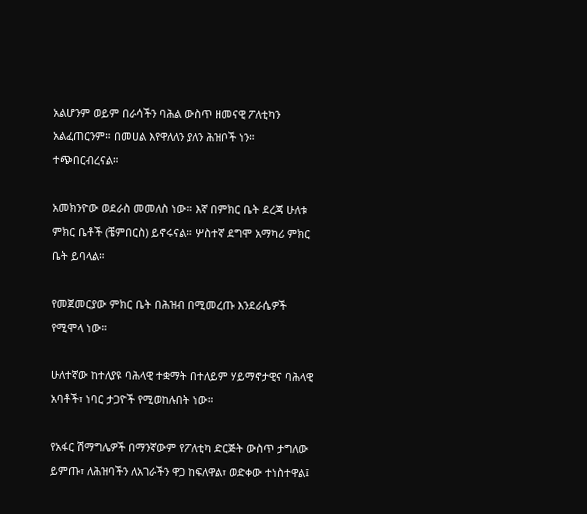አልሆንም ወይም በራሳችን ባሕል ውስጥ ዘመናዊ ፖለቲካን አልፈጠርንም። በመሀል እየዋለለን ያለን ሕዝቦች ነን። ተጭበርብረናል።

አመክንዮው ወደራስ መመለስ ነው። እኛ በምክር ቤት ደረጃ ሁለቱ ምክር ቤቶች (ቼምበርስ) ይኖሩናል። ሦስተኛ ደግሞ አማካሪ ምክር ቤት ይባላል።

የመጀመርያው ምክር ቤት በሕዝብ በሚመረጡ እንደራሴዎች የሚሞላ ነው።

ሁለተኛው ከተለያዩ ባሕላዊ ተቋማት በተለይም ሃይማኖታዊና ባሕላዊ አባቶች፣ ነባር ታጋዮች የሚወከሉበት ነው።

የአፋር ሽማግሌዎች በማንኛውም የፖለቲካ ድርጅት ውስጥ ታግለው ይምጡ፣ ለሕዝባችን ለአገራችን ዋጋ ከፍለዋል፣ ወድቀው ተነስተዋል፤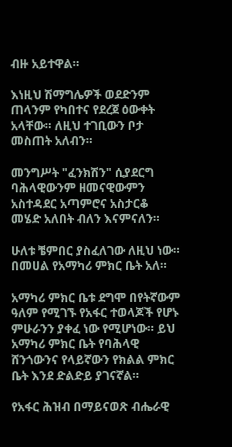ብዙ አይተዋል።

እነዚህ ሽማግሌዎች ወደድንም ጠላንም የካበተና የደረጀ ዕውቀት አላቸው። ለዚህ ተገቢውን ቦታ መስጠት አለብን።

መንግሥት "ፈንክሽን" ሲያደርግ ባሕላዊውንም ዘመናዊውምን አስተዳደር አጣምሮና አስታርቆ መሄድ አለበት ብለን እናምናለን።

ሁለቱ ቼምበር ያስፈለገው ለዚህ ነው። በመሀል የአማካሪ ምክር ቤት አለ።

አማካሪ ምክር ቤቱ ደግሞ በየትኛውም ዓለም የሚገኙ የአፋር ተወላጆች የሆኑ ምሁራንን ያቀፈ ነው የሚሆነው። ይህ አማካሪ ምክር ቤት የባሕላዊ ሸንጎውንና የላይኛውን የክልል ምክር ቤት እንደ ድልድይ ያገናኛል።

የአፋር ሕዝብ በማይናወጽ ብሔራዊ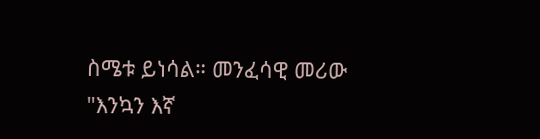ስሜቱ ይነሳል። መንፈሳዊ መሪው "እንኳን እኛ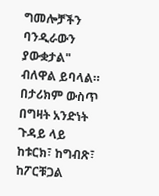ግመሎቻችን ባንዲራውን ያውቋታል" ብለዋል ይባላል። በታሪክም ውስጥ በግዛት አንድነት ጉዳይ ላይ ከቱርክ፣ ከግብጽ፣ ከፖርቹጋል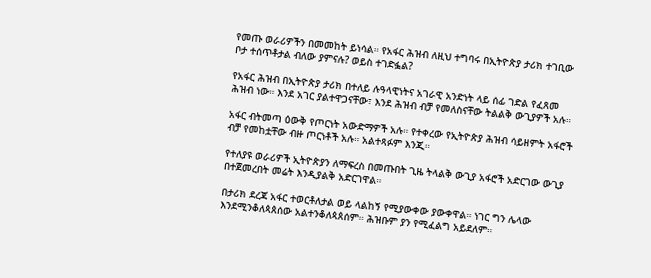የመጡ ወራሪዎችን በመመከት ይነሳል። የአፋር ሕዝብ ለዚህ ተግባሩ በኢትዮጵያ ታሪክ ተገቢው ቦታ ተሰጥቶታል ብለው ያምናሉ? ወይስ ተገድፏል?

የአፋር ሕዝብ በኢትዮጵያ ታሪክ በተለይ ሉዓላዊነትና አገራዊ አንድነት ላይ ሰፊ ገድል የፈጸመ ሕዝብ ነው። እንደ አገር ያልተዋጋናቸው፣ እንደ ሕዝብ ብቻ የመለስናቸው ትልልቅ ውጊያዎች አሉ።

አፋር ብትመጣ ዕውቅ የጦርነት አውድማዎች አሉ። የተቀረው የኢትዮጵያ ሕዝብ ሳይዘምት አፋሮች ብቻ የመከቷቸው ብዙ ጦርነቶች አሉ። አልተጻፉም እንጂ።

የተለያዩ ወራሪዎች ኢትዮጵያን ለማፍረስ በመጡበት ጊዜ ትላልቅ ውጊያ አፋሮች አድርገው ውጊያ በተጀመረበት መሬት እንዲያልቅ አድርገዋል።

በታሪክ ደረጃ አፋር ተወርቶለታል ወይ ላልከኝ የሚያውቀው ያውቀዋል። ነገር ግን ሌላው እንደሚንቆለጳጰሰው አልተንቆለጳጰሰም። ሕዝቡም ያን የሚፈልግ አይደለም።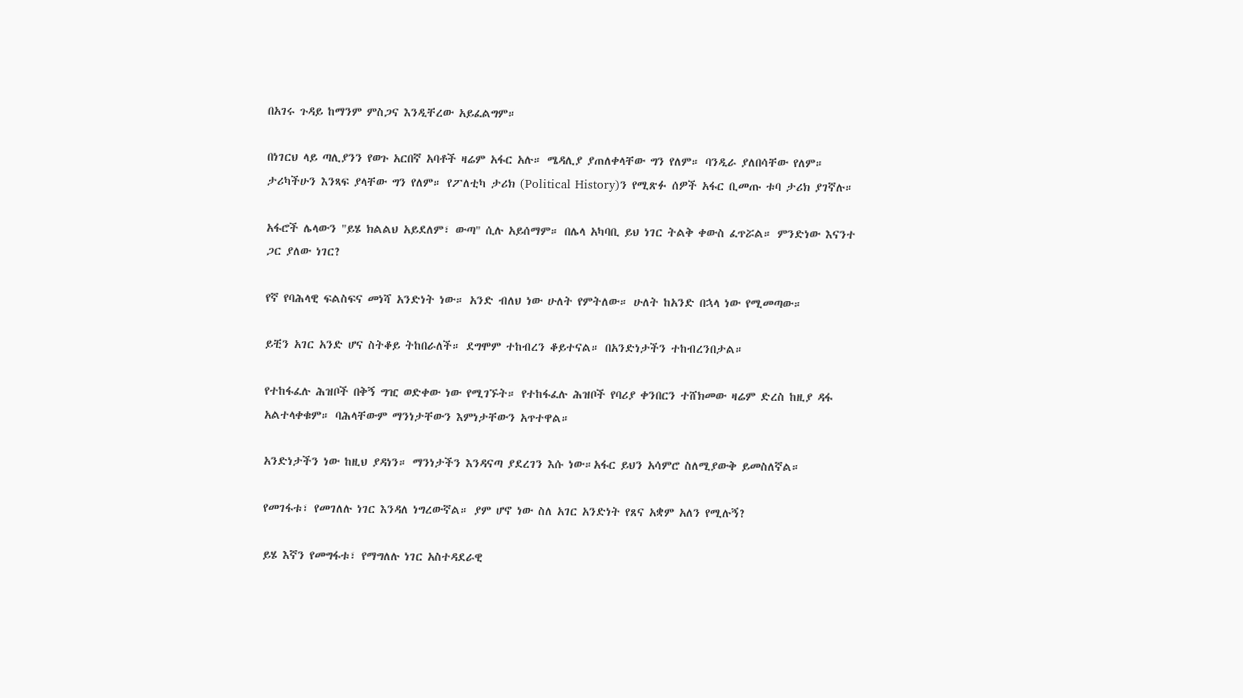በአገሩ ጉዳይ ከማንም ምስጋና እንዲቸረው አይፈልግም።

በነገርህ ላይ ጣሊያንን የወጉ አርበኛ አባቶች ዛሬም አፋር አሉ። ሜዳሊያ ያጠለቀላቸው ግን የለም። ባንዲራ ያለበሳቸው የለም። ታሪካችሁን እንጻፍ ያላቸው ግን የለም። የፖለቲካ ታሪክ (Political History)ን የሚጽፉ ሰዎች አፋር ቢመጡ ቱባ ታሪክ ያገኛሉ።

አፋሮች ሌላውን "ይሄ ክልልህ አይደለም፣ ውጣ" ሲሉ አይሰማም። በሌላ አካባቢ ይህ ነገር ትልቅ ቀውስ ፈጥሯል። ምንድነው እናንተ ጋር ያለው ነገር?

የኛ የባሕላዊ ፍልስፍና መነሻ አንድነት ነው። አንድ ብለህ ነው ሁለት የምትለው። ሁለት ከአንድ በኋላ ነው የሚመጣው።

ይቺን አገር አንድ ሆና ስትቆይ ትከበራለች። ደግሞም ተከብረን ቆይተናል። በአንድነታችን ተከብረንበታል።

የተከፋፈሉ ሕዝቦች በቅኝ ግዢ ወድቀው ነው የሚገኙት። የተከፋፈሉ ሕዝቦች የባሪያ ቀንበርን ተሸክመው ዛሬም ድረስ ከዚያ ዳፋ አልተላቀቁም። ባሕላቸውም ማንነታቸውን እምነታቸውን አጥተዋል።

አንድነታችን ነው ከዚህ ያዳነን። ማንነታችን እንዳናጣ ያደረገን እሱ ነው።አፋር ይህን አሳምሮ ስለሚያውቅ ይመስለኛል።

የመገፋቱ፣ የመገለሉ ነገር እንዳለ ነግረውኛል። ያም ሆኖ ነው ስለ አገር አንድነት የጸና አቋም አለን የሚሉኝ?

ይሄ እኛን የመግፋቱ፣ የማግለሉ ነገር አስተዳደራዊ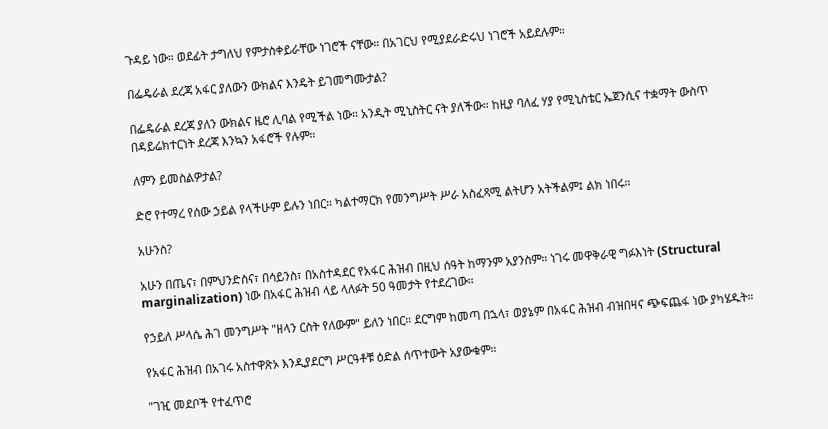ጉዳይ ነው። ወደፊት ታግለህ የምታስቀይራቸው ነገሮች ናቸው። በአገርህ የሚያደራድሩህ ነገሮች አይደሉም።

በፌዴራል ደረጃ አፋር ያለውን ውክልና እንዴት ይገመግሙታል?

በፌዴራል ደረጃ ያለን ውክልና ዜሮ ሊባል የሚችል ነው። አንዲት ሚኒስትር ናት ያለችው። ከዚያ ባለፈ ሃያ የሚኒስቴር ኤጀንሲና ተቋማት ውስጥ በዳይሬክተርነት ደረጃ እንኳን አፋሮች የሉም።

ለምን ይመስልዎታል?

ድሮ የተማረ የሰው ኃይል የላችሁም ይሉን ነበር። ካልተማርክ የመንግሥት ሥራ አስፈጻሚ ልትሆን አትችልም፤ ልክ ነበሩ።

አሁንስ?

አሁን በጤና፣ በምህንድስና፣ በሳይንስ፣ በአስተዳደር የአፋር ሕዝብ በዚህ ሰዓት ከማንም አያንስም። ነገሩ መዋቅራዊ ግፉእነት (Structural marginalization) ነው በአፋር ሕዝብ ላይ ላለፉት 50 ዓመታት የተደረገው።

የኃይለ ሥላሴ ሕገ መንግሥት "ዘላን ርስት የለውም" ይለን ነበር። ደርግም ከመጣ በኋላ፣ ወያኔም በአፋር ሕዝብ ብዝበዛና ጭፍጨፋ ነው ያካሄዱት።

የአፋር ሕዝብ በአገሩ አስተዋጽኦ እንዲያደርግ ሥርዓቶቹ ዕድል ሰጥተውት አያውቁም።

"ገዢ መደቦች የተፈጥሮ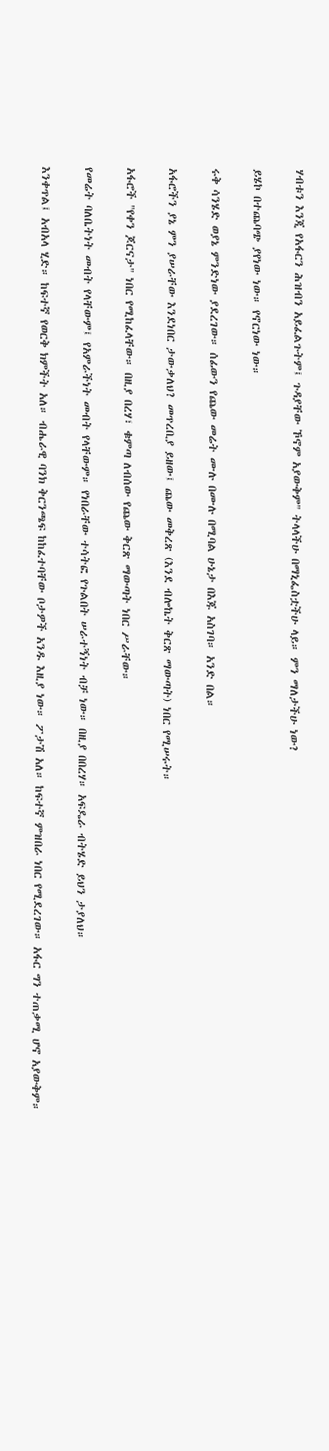ሃብቱን እንጂ የአፋርን ሕዝብን አይፈልጉትም፤ ጉዳያቸው ኾኖም አያውቅም" ትላላችሁ በማኒፌስቷችሁ ላይ። ምን ማለታችሁ ነው?

ይሄኮ በተጨባጭ ያየነው ነው። የኖርነው ነው።

ሩቅ ሳንሄድ ወያኔ ምንድነው ያደረገው። ሰፊውን የጨው መሬት ሙሉ በሙሉ በሚባል ሁኔታ በእጁ አስገባ። አንድ በል።

አፋሮችን ያኔ ምን ያሠራቸው እንደነበር ታውቃለህ? መጥረቢያ ይዘው፤ ጨው መቅረጽ (እንደ ብሎኬት ቅርጽ ማውጣት) ነበር የሚሠሩት።

አፋሮች "የቀን ጆርናታ" ነበር የሚከፈላቸው። በዚያ በረሃ፣ ቁምጣ ለብሰው የጨው ቅርጽ ማውጣት ነበር ሥራቸው።

የመሬት ባለቤትነት መብት የላቸውም፤ የአምራችነት መብት የላቸውም። የነበራቸው ተሳትፎ የጉልበት ሠራተኝነት ብቻ ነው። በዚያ በበረሃ። አፍዴራ ብትሄድ ይህን ታያለህ።

እንቀጥል፤ አብአላ ሂድ። ከፍተኛ የወርቅ ክምችት አለ። ብሔራዊ ባንክ ቅርንጫፍ ከከፈተባቸው ቦታዎች አንዱ እዚያ ነው። ፖታሽ አለ። ከፍተኛ ምዝበራ ነበር የሚደረገው። አፋር ግን ተጠቃሚ ሆኖ አያውቅም።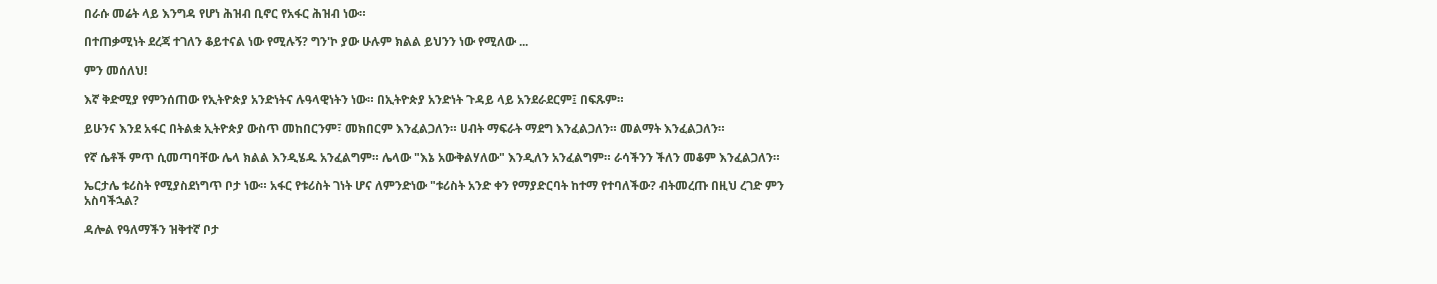በራሱ መሬት ላይ እንግዳ የሆነ ሕዝብ ቢኖር የአፋር ሕዝብ ነው።

በተጠቃሚነት ደረጃ ተገለን ቆይተናል ነው የሚሉኝ? ግን'ኮ ያው ሁሉም ክልል ይህንን ነው የሚለው ...

ምን መሰለህ!

እኛ ቅድሚያ የምንሰጠው የኢትዮጵያ አንድነትና ሉዓላዊነትን ነው። በኢትዮጵያ አንድነት ጉዳይ ላይ አንደራደርም፤ በፍጹም።

ይሁንና እንደ አፋር በትልቋ ኢትዮጵያ ውስጥ መከበርንም፣ መክበርም እንፈልጋለን። ሀብት ማፍራት ማደግ እንፈልጋለን። መልማት እንፈልጋለን።

የኛ ሴቶች ምጥ ሲመጣባቸው ሌላ ክልል እንዲሄዱ አንፈልግም። ሌላው "እኔ አውቅልሃለው" እንዲለን አንፈልግም። ራሳችንን ችለን መቆም እንፈልጋለን።

ኤርታሌ ቱሪስት የሚያስደነግጥ ቦታ ነው። አፋር የቱሪስት ገነት ሆና ለምንድነው "ቱሪስት አንድ ቀን የማያድርባት ከተማ የተባለችው? ብትመረጡ በዚህ ረገድ ምን አስባችኋል?

ዳሎል የዓለማችን ዝቅተኛ ቦታ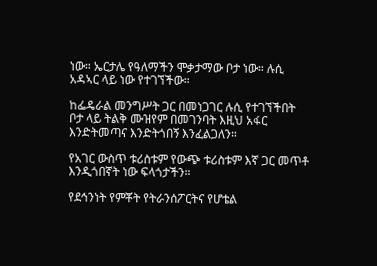ነው። ኤርታሌ የዓለማችን ሞቃታማው ቦታ ነው። ሉሲ አዳኣር ላይ ነው የተገኘችው።

ከፌዴራል መንግሥት ጋር በመነጋገር ሉሲ የተገኘችበት ቦታ ላይ ትልቅ ሙዝየም በመገንባት እዚህ አፋር እንድትመጣና እንድትጎበኝ እንፈልጋለን።

የአገር ውስጥ ቱሪስቱም የውጭ ቱሪስቱም እኛ ጋር መጥቶ እንዲጎበኛት ነው ፍላጎታችን።

የደኅንነት የምቾት የትራንሰፖርትና የሆቴል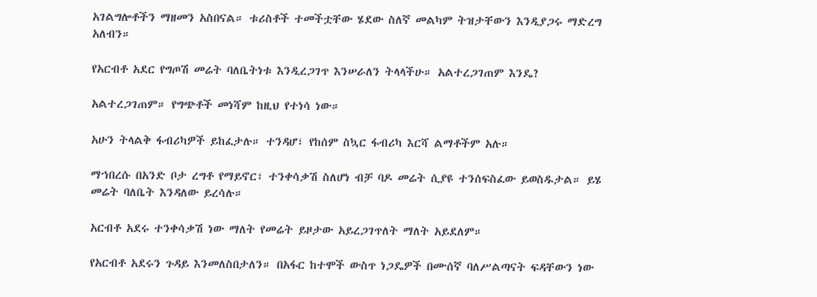አገልግሎቶችን ማዘመን አስበናል። ቱሪስቶች ተመችቷቸው ሄደው ስለኛ መልካም ትዝታቸውን እንዲያጋሩ ማድረግ አለብን።

የአርብቶ አደር የግጦሽ መሬት ባለቤትነቱ እንዲረጋገጥ እንሠራለን ትላላችሁ። አልተረጋገጠም እንዴ?

አልተረጋገጠም። የግጭቶች መነሻም ከዚህ የተነሳ ነው።

አሁን ትላልቅ ፋብሪካዎች ይከፈታሉ። ተንዳሆ፣ የከሰም ስኳር ፋብሪካ እርሻ ልማቶችም አሉ።

ማኀበረሱ በአንድ ቦታ ረግቶ የማይኖር፣ ተንቀሳቃሽ ስለሆነ ብቻ ባዶ መሬት ሲያዩ ተንሰፍስፈው ይወስዱታል። ይሄ መሬት ባለቤት እንዳለው ይረሳሉ።

አርብቶ አደሩ ተንቀሳቃሽ ነው ማለት የመሬት ይዞታው አይረጋገጥለት ማለት አይደለም።

የአርብቶ አደሩን ጉዳይ እንመለስበታለን። በአፋር ከተሞች ውስጥ ነጋዴዎች በሙሰኛ ባለሥልጣናት ፍዳቸውን ነው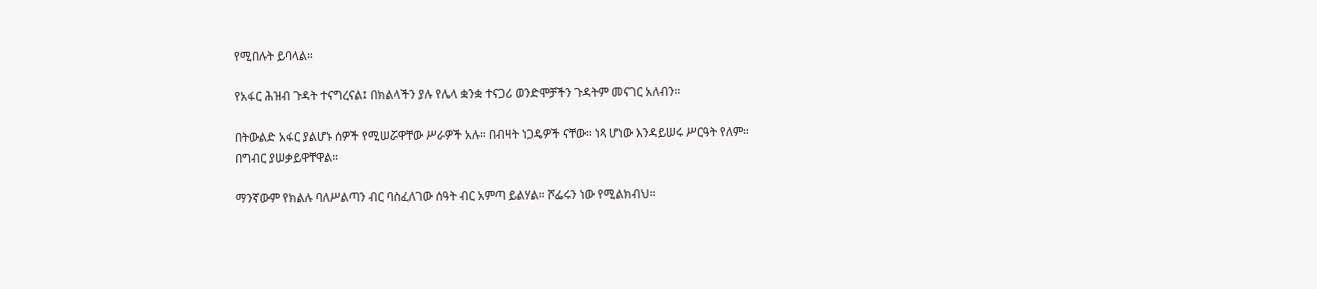የሚበሉት ይባላል።

የአፋር ሕዝብ ጉዳት ተናግረናል፤ በክልላችን ያሉ የሌላ ቋንቋ ተናጋሪ ወንድሞቻችን ጉዳትም መናገር አለብን።

በትውልድ አፋር ያልሆኑ ሰዎች የሚሠሯዋቸው ሥራዎች አሉ። በብዛት ነጋዴዎች ናቸው። ነጻ ሆነው እንዳይሠሩ ሥርዓት የለም። በግብር ያሠቃይዋቸዋል።

ማንኛውም የክልሉ ባለሥልጣን ብር ባስፈለገው ሰዓት ብር አምጣ ይልሃል። ሾፌሩን ነው የሚልክብህ።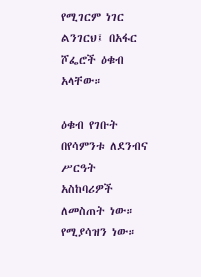የሚገርም ነገር ልንገርህ፤ በአፋር ሾፌሮች ዕቁብ አላቸው።

ዕቁብ የገቡት በየሳምንቱ ለደንብና ሥርዓት አስከባሪዎች ለመስጠት ነው። የሚያሳዝን ነው።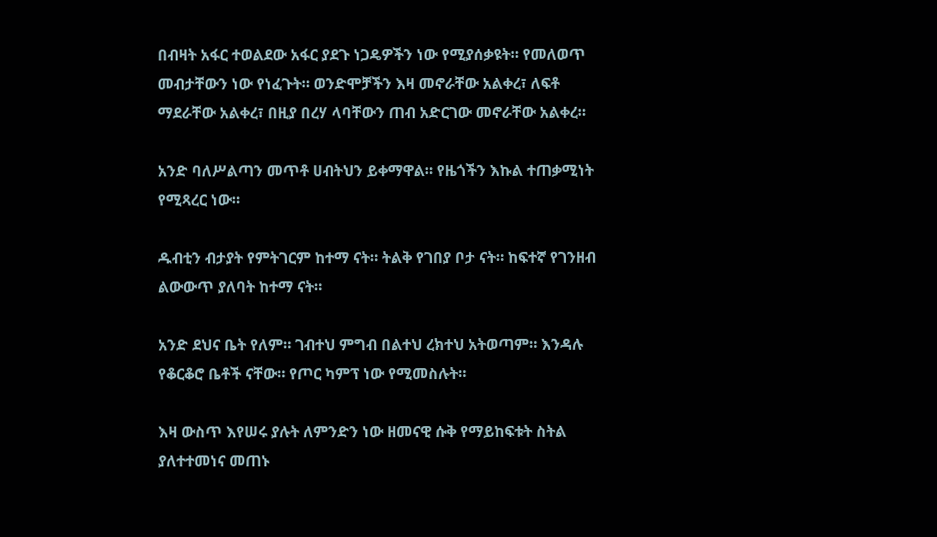በብዛት አፋር ተወልደው አፋር ያደጉ ነጋዴዎችን ነው የሚያሰቃዩት። የመለወጥ መብታቸውን ነው የነፈጉት። ወንድሞቻችን እዛ መኖራቸው አልቀረ፣ ለፍቶ ማደራቸው አልቀረ፣ በዚያ በረሃ ላባቸውን ጠብ አድርገው መኖራቸው አልቀረ።

አንድ ባለሥልጣን መጥቶ ሀብትህን ይቀማዋል። የዜጎችን እኩል ተጠቃሚነት የሚጻረር ነው።

ዱብቲን ብታያት የምትገርም ከተማ ናት። ትልቅ የገበያ ቦታ ናት። ከፍተኛ የገንዘብ ልውውጥ ያለባት ከተማ ናት።

አንድ ደህና ቤት የለም። ገብተህ ምግብ በልተህ ረክተህ አትወጣም። እንዳሉ የቆርቆሮ ቤቶች ናቸው። የጦር ካምፕ ነው የሚመስሉት።

እዛ ውስጥ እየሠሩ ያሉት ለምንድን ነው ዘመናዊ ሱቅ የማይከፍቱት ስትል ያለተተመነና መጠኑ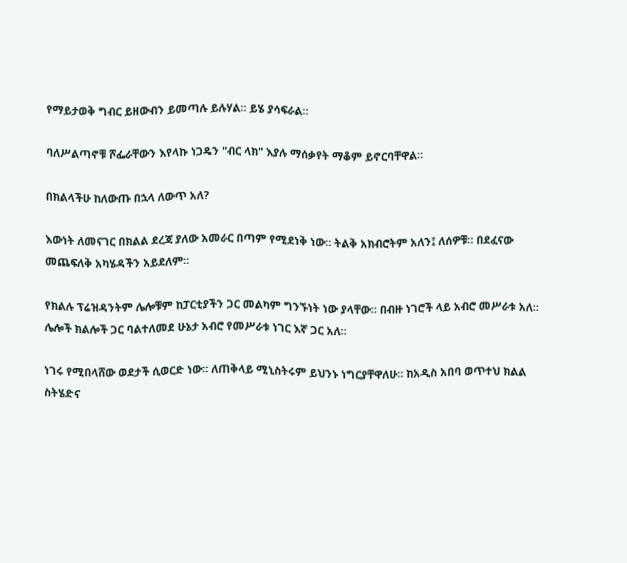የማይታወቅ ግብር ይዘውብን ይመጣሉ ይሉሃል። ይሄ ያሳፍራል።

ባለሥልጣኖቹ ሾፌራቸውን እየላኩ ነጋዴን "ብር ላክ" እያሉ ማሰቃየት ማቆም ይኖርባቸዋል።

በክልላችሁ ከለውጡ በኋላ ለውጥ አለ?

እውነት ለመናገር በክልል ደረጃ ያለው አመራር በጣም የሚደነቅ ነው። ትልቅ አክብሮትም አለን፤ ለሰዎቹ። በደፈናው መጨፍለቅ አካሄዳችን አይደለም።

የክልሉ ፕሬዝዳንትም ሌሎቹም ከፓርቲያችን ጋር መልካም ግንኙነት ነው ያላቸው። በብዙ ነገሮች ላይ አብሮ መሥራቱ አለ። ሌሎች ክልሎች ጋር ባልተለመደ ሁኔታ አብሮ የመሥራቱ ነገር እኛ ጋር አለ።

ነገሩ የሚበላሸው ወደታች ሲወርድ ነው። ለጠቅላይ ሚኒስትሩም ይህንኑ ነግርያቸዋለሁ። ከአዲስ አበባ ወጥተህ ክልል ስትሄድና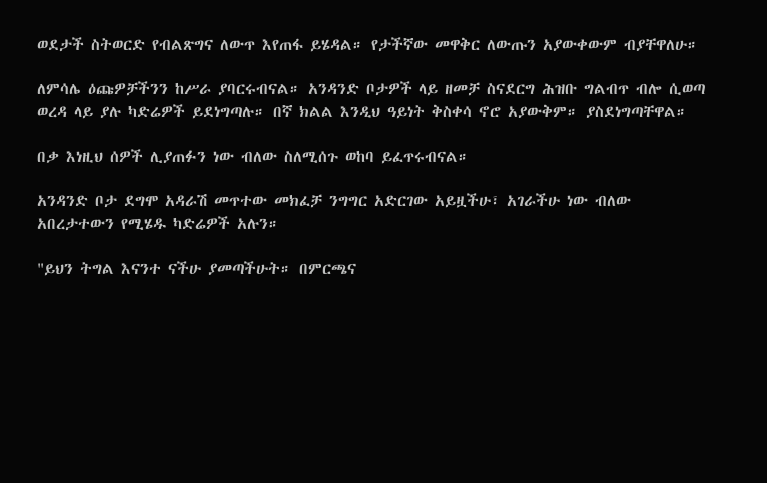ወደታች ስትወርድ የብልጽግና ለውጥ እየጠፋ ይሄዳል። የታችኛው መዋቅር ለውጡን አያውቀውም ብያቸዋለሁ።

ለምሳሌ ዕጩዎቻችንን ከሥራ ያባርሩብናል። አንዳንድ ቦታዎች ላይ ዘመቻ ስናደርግ ሕዝቡ ግልብጥ ብሎ ሲወጣ ወረዳ ላይ ያሉ ካድሬዎች ይደነግጣሉ። በኛ ክልል እንዲህ ዓይነት ቅስቀሳ ኖሮ አያውቅም። ያስደነግጣቸዋል።

በቃ እነዚህ ሰዎች ሊያጠፉን ነው ብለው ስለሚሰጉ ወከባ ይፈጥሩብናል።

አንዳንድ ቦታ ደግሞ አዳራሽ መጥተው መክፈቻ ንግግር አድርገው አይዟችሁ፣ አገራችሁ ነው ብለው አበረታተውን የሚሄዱ ካድሬዎች አሉን።

"ይህን ትግል እናንተ ናችሁ ያመጣችሁት። በምርጫና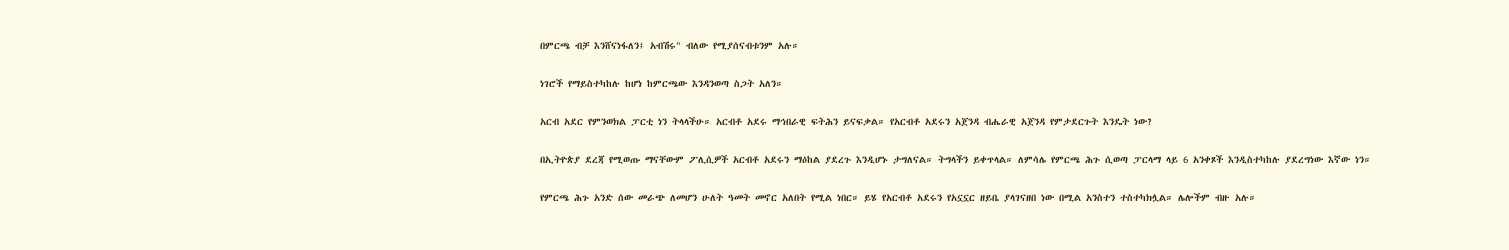በምርጫ ብቻ እንሸናነፋለን፤ አብሽሩ" ብለው የሚያሰናብቱንም አሉ።

ነገሮች የማይስተካከሉ ከሆነ ከምርጫው እንዳንወጣ ስጋት አለን።

አርብ አደር የምንወክል ፓርቲ ነን ትላላችሁ። አርብቶ አደሩ ማኅበራዊ ፍትሕን ይናፍቃል። የአርብቶ አደሩን አጀንዳ ብሔራዊ አጀንዳ የምታደርጉት እንዴት ነው?

በኢትዮጵያ ደረጃ የሚወጡ ማናቸውም ፖሊሲዎች አርብቶ አደሩን ማዕከል ያደረጉ እንዲሆኑ ታግለናል። ትግላችን ይቀጥላል። ለምሳሌ የምርጫ ሕጉ ሲወጣ ፓርላማ ላይ 6 አንቀጾች እንዲስተካከሉ ያደረግነው እኛው ነን።

የምርጫ ሕጉ አንድ ሰው መራጭ ለመሆን ሁለት ዓመት መኖር አለበት የሚል ነበር። ይሄ የአርብቶ አደሩን የአኗኗር ዘይቤ ያላገናዘበ ነው በሚል አንስተን ተስተካክሏል። ሌሎችም ብዙ አሉ።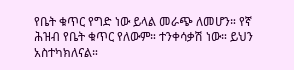የቤት ቁጥር የግድ ነው ይላል መራጭ ለመሆን። የኛ ሕዝብ የቤት ቁጥር የለውም። ተንቀሳቃሽ ነው። ይህን አስተካክለናል።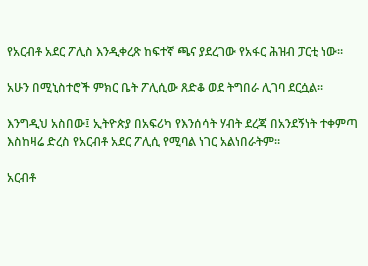የአርብቶ አደር ፖሊስ እንዲቀረጽ ከፍተኛ ጫና ያደረገው የአፋር ሕዝብ ፓርቲ ነው።

አሁን በሚኒስተሮች ምክር ቤት ፖሊሲው ጸድቆ ወደ ትግበራ ሊገባ ደርሷል።

እንግዲህ አስበው፤ ኢትዮጵያ በአፍሪካ የእንሰሳት ሃብት ደረጃ በአንደኝነት ተቀምጣ እስከዛሬ ድረስ የአርብቶ አደር ፖሊሲ የሚባል ነገር አልነበራትም።

አርብቶ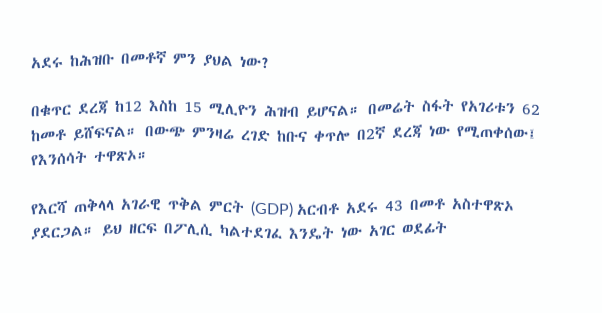አደሩ ከሕዝቡ በመቶኛ ምን ያህል ነው?

በቁጥር ደረጃ ከ12 እስከ 15 ሚሊዮን ሕዝብ ይሆናል። በመሬት ስፋት የአገሪቱን 62 ከመቶ ይሸፍናል። በውጭ ምንዛሬ ረገድ ከቡና ቀጥሎ በ2ኛ ደረጃ ነው የሚጠቀሰው፤ የእንሰሳት ተዋጽኦ።

የእርሻ ጠቅላላ አገራዊ ጥቅል ምርት (GDP) አርብቶ አደሩ 43 በመቶ አስተዋጽኦ ያደርጋል። ይህ ዘርፍ በፖሊሲ ካልተደገፈ እንዴት ነው አገር ወደፊት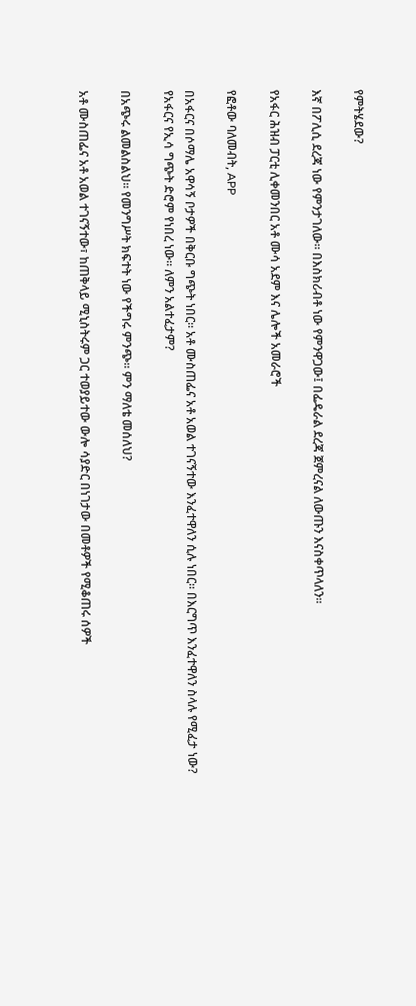የምትሄደው?

እኛ በፖሊሲ ደረጃ ነው የምንታገለው። በእስክሪብቶ ነው የምንዋጋው፤ በፌዴራል ደረጃ ጀምረናል ለውጡን እናስቀጥላለን።

የአፋር ሕዝብ ፓርቲ ሊቀመንበር አቶ ሙሳ አደም እና ሌሎች አመራሮች

የፎቶው ባለመብት, APP

በአፋርና በሶማሌ አዋሳኝ ቦታዎች በቅርቡ ግጭት ነበር። አቶ ሙስጠፌና አቶ አወል ተገናኝተው እንፈተዋለን ሲሉ ነበር። በእርግጥ እንፈተዋለን ስላሉ የሚፈታ ነው? የአፋርና የኢሳ ግጭት ድሮም የነበረ ነው። ለምን አልተፈታም?

በአጭሩ ልመልስልህ። የመንግሥት ክፍተት ነው የችግሩ ምንጭ። ምን ማለቴ መሰለህ?

አቶ ሙስጠፌና አቶ አወል ተገናኝተው፣ ከጠቅላይ ሚኒስትሩም ጋር ተወያይተው ውሎ ሳያድር በነገታው በመቶዎች የሚቆጠሩ ሰዎች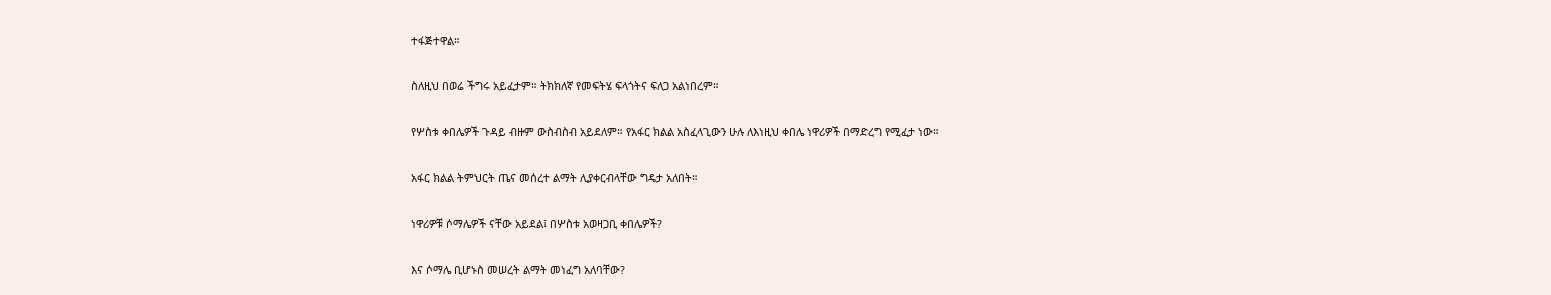ተፋጅተዋል።

ስለዚህ በወሬ ችግሩ አይፈታም። ትክክለኛ የመፍትሄ ፍላጎትና ፍለጋ አልነበረም።

የሦስቱ ቀበሌዎች ጉዳይ ብዙም ውስብስብ አይደለም። የአፋር ክልል አስፈላጊውን ሁሉ ለእነዚህ ቀበሌ ነዋሪዎች በማድረግ የሚፈታ ነው።

አፋር ክልል ትምህርት ጤና መሰረተ ልማት ሊያቀርብላቸው ግዴታ አለበት።

ነዋሪዎቹ ሶማሌዎች ናቸው አይደል፤ በሦስቱ አወዛጋቢ ቀበሌዎች?

እና ሶማሌ ቢሆኑስ መሠረት ልማት መነፈግ አለባቸው?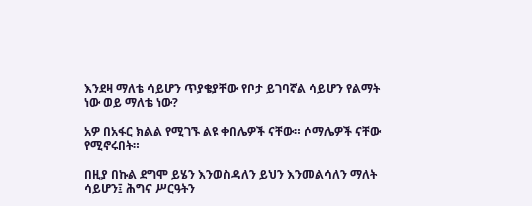እንደዛ ማለቴ ሳይሆን ጥያቄያቸው የቦታ ይገባኛል ሳይሆን የልማት ነው ወይ ማለቴ ነው?

አዎ በአፋር ክልል የሚገኙ ልዩ ቀበሌዎች ናቸው። ሶማሌዎች ናቸው የሚኖሩበት።

በዚያ በኩል ደግሞ ይሄን እንወስዳለን ይህን እንመልሳለን ማለት ሳይሆን፤ ሕግና ሥርዓትን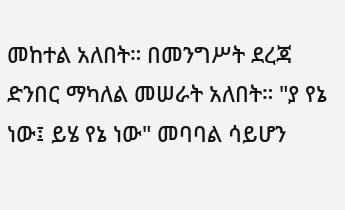መከተል አለበት። በመንግሥት ደረጃ ድንበር ማካለል መሠራት አለበት። "ያ የኔ ነው፤ ይሄ የኔ ነው" መባባል ሳይሆን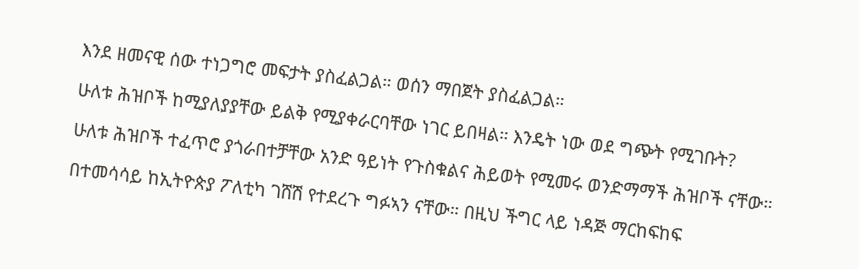እንደ ዘመናዊ ሰው ተነጋግሮ መፍታት ያስፈልጋል። ወሰን ማበጀት ያስፈልጋል።

ሁለቱ ሕዝቦች ከሚያለያያቸው ይልቅ የሚያቀራርባቸው ነገር ይበዛል። እንዴት ነው ወደ ግጭት የሚገቡት?

ሁለቱ ሕዝቦች ተፈጥሮ ያጎራበተቻቸው አንድ ዓይነት የጉስቁልና ሕይወት የሚመሩ ወንድማማች ሕዝቦች ናቸው።

በተመሳሳይ ከኢትዮጵያ ፖለቲካ ገሸሽ የተደረጉ ግፉኣን ናቸው። በዚህ ችግር ላይ ነዳጅ ማርከፍከፍ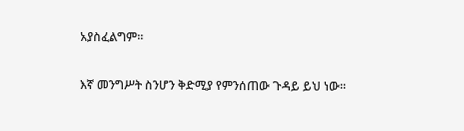አያስፈልግም።

እኛ መንግሥት ስንሆን ቅድሚያ የምንሰጠው ጉዳይ ይህ ነው።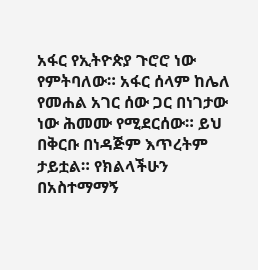አፋር የኢትዮጵያ ጉሮሮ ነው የምትባለው። አፋር ሰላም ከሌለ የመሐል አገር ሰው ጋር በነገታው ነው ሕመሙ የሚደርሰው። ይህ በቅርቡ በነዳጅም እጥረትም ታይቷል። የክልላችሁን በአስተማማኝ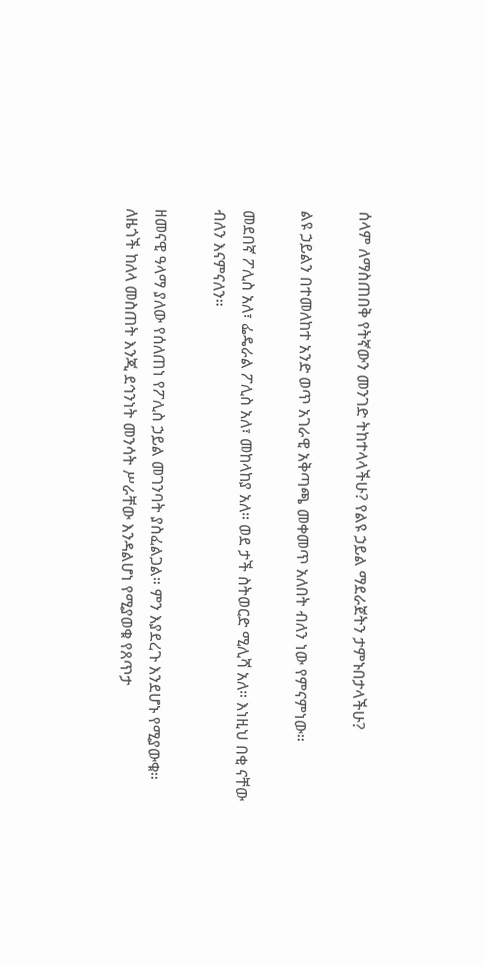ሰላም ለማስጠበቅ የትኛውን መንገድ ትከተላላችሁ? የልዩ ኃይል ማደራጀትን ታምኑበታላችሁ?

ልዩ ኃይልን በተመለከተ አንድ ወጥ አገራዊ አቅጣጫ መቀመጥ አለበት ብለን ነው የምናምነው።

መደበኛ ፖሊስ አለ፣ ፌዴራል ፖሊስ አለ፣ መከላከያ አለ። ወደ ታች ስትወርድ ሚሊሻ አለ። እነዚህ በቂ ናቸው ብለን እናምናለን።

ዘመናዊ ዓላማ ያለው የሰለጠነ የፖሊስ ኃይል መገንባት ያስፈልጋል። ምን እያደረጉ እንደሆኑ የሚያውቁ። ለዜጎች ከለላ መስጠት እንጂ ደኅንነት መንሳት ሥራቸው እንዳልሆነ የሚያወቁ የጸጥታ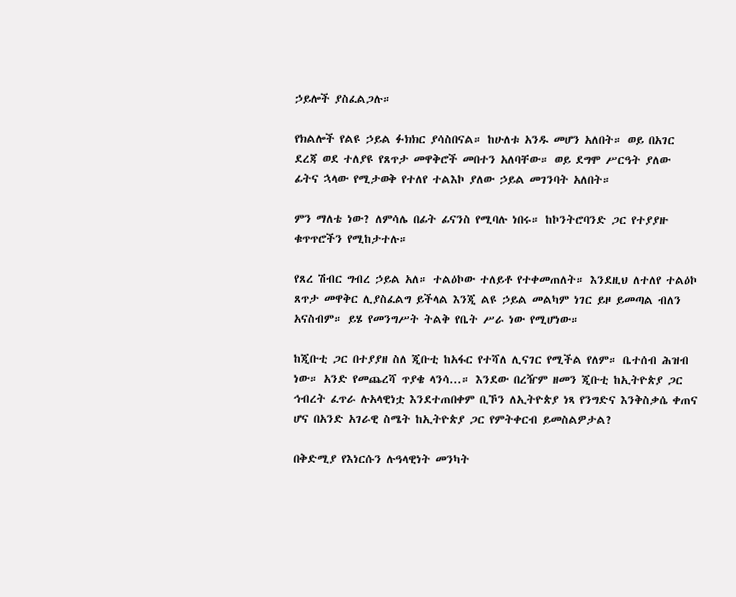ኃይሎች ያስፈልጋሉ።

የክልሎች የልዩ ኃይል ፉክክር ያሳስበናል። ከሁለቱ አንዱ መሆን አለበት። ወይ በአገር ደረጃ ወደ ተለያዩ የጸጥታ መዋቅሮች መበተን አለባቸው። ወይ ደግሞ ሥርዓት ያለው ፊትና ኋላው የሚታወቅ የተለየ ተልእኮ ያለው ኃይል መገንባት አለበት።

ምን ማለቴ ነው? ለምሳሌ በፊት ፊናንስ የሚባሉ ነበሩ። ከኮንትሮባንድ ጋር የተያያዙ ቁጥጥሮችን የሚከታተሉ።

የጸረ ሽብር ግብረ ኃይል አለ። ተልዕኮው ተለይቶ የተቀመጠለት። እንደዚህ ለተለየ ተልዕኮ ጸጥታ መዋቅር ሊያስፈልግ ይችላል እንጂ ልዩ ኃይል መልካም ነገር ይዞ ይመጣል ብለን አናስብም። ይሄ የመንግሥት ትልቅ የቤት ሥራ ነው የሚሆነው።

ከጂቡቲ ጋር በተያያዘ ስለ ጂቡቲ ከአፋር የተሻለ ሊናገር የሚችል የለም። ቤተሰብ ሕዝብ ነው። አንድ የመጨረሻ ጥያቄ ላንሳ...። እንደው በረዥም ዘመን ጂቡቲ ከኢትዮጵያ ጋር ኅብረት ፈጥራ ሉአላዊነቷ እንደተጠበቀም ቢኾን ለኢትዮጵያ ነጻ የንግድና እንቅስቃሴ ቀጠና ሆና በአንድ አገራዊ ስሜት ከኢትዮጵያ ጋር የምትቀርብ ይመስልዎታል?

በቅድሚያ የእነርሱን ሉዓላዊነት መንካት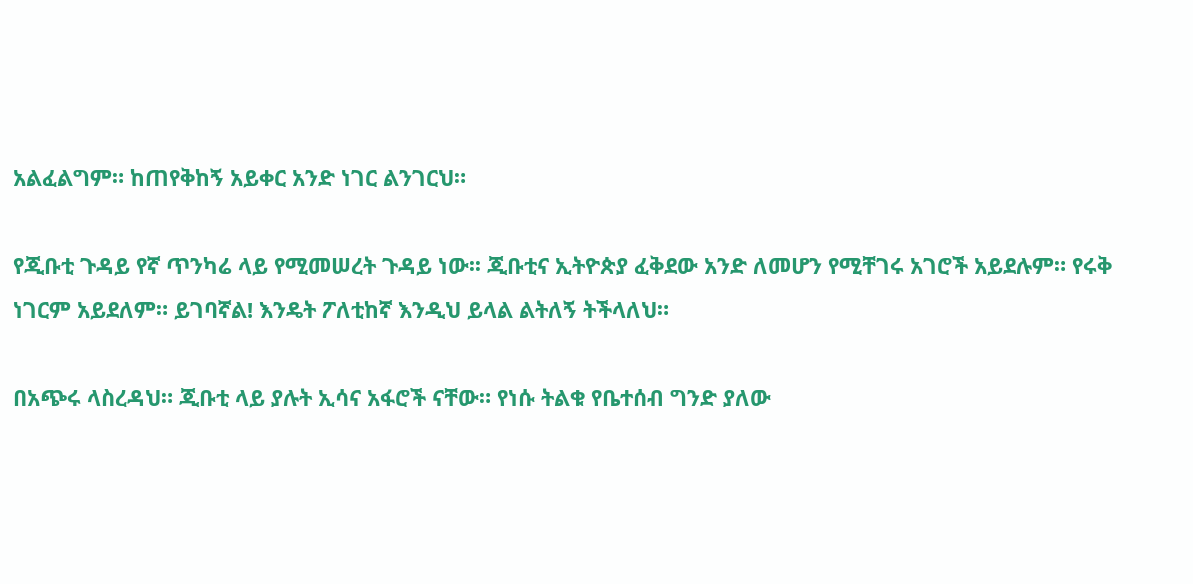አልፈልግም። ከጠየቅከኝ አይቀር አንድ ነገር ልንገርህ።

የጂቡቲ ጉዳይ የኛ ጥንካሬ ላይ የሚመሠረት ጉዳይ ነው፡፡ ጂቡቲና ኢትዮጵያ ፈቅደው አንድ ለመሆን የሚቸገሩ አገሮች አይደሉም። የሩቅ ነገርም አይደለም። ይገባኛል! እንዴት ፖለቲከኛ እንዲህ ይላል ልትለኝ ትችላለህ።

በአጭሩ ላስረዳህ። ጂቡቲ ላይ ያሉት ኢሳና አፋሮች ናቸው። የነሱ ትልቁ የቤተሰብ ግንድ ያለው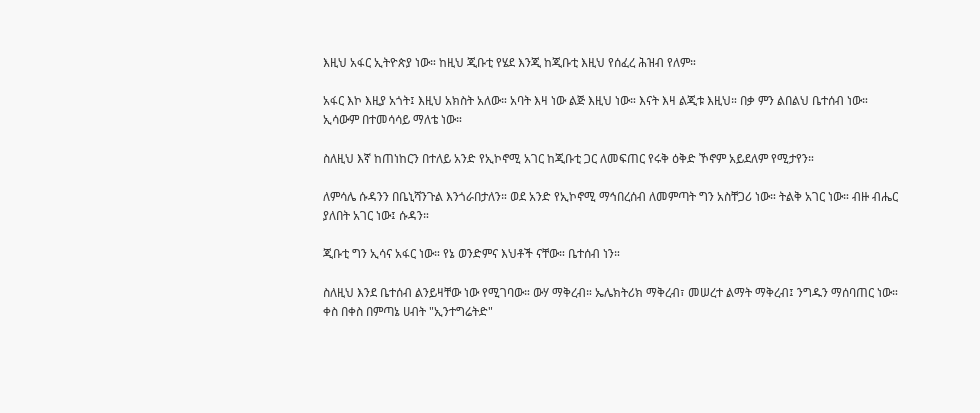እዚህ አፋር ኢትዮጵያ ነው። ከዚህ ጂቡቲ የሄደ እንጂ ከጂቡቲ እዚህ የሰፈረ ሕዝብ የለም።

አፋር እኮ እዚያ አጎት፤ እዚህ አክስት አለው። አባት እዛ ነው ልጅ እዚህ ነው። እናት እዛ ልጂቱ እዚህ። በቃ ምን ልበልህ ቤተሰብ ነው። ኢሳውም በተመሳሳይ ማለቴ ነው።

ስለዚህ እኛ ከጠነከርን በተለይ አንድ የኢኮኖሚ አገር ከጂቡቲ ጋር ለመፍጠር የሩቅ ዕቅድ ኾኖም አይደለም የሚታየን።

ለምሳሌ ሱዳንን በቤኒሻንጉል እንጎራበታለን። ወደ አንድ የኢኮኖሚ ማኅበረሰብ ለመምጣት ግን አስቸጋሪ ነው። ትልቅ አገር ነው። ብዙ ብሔር ያለበት አገር ነው፤ ሱዳን።

ጂቡቲ ግን ኢሳና አፋር ነው። የኔ ወንድምና እህቶች ናቸው። ቤተሰብ ነን።

ስለዚህ እንደ ቤተሰብ ልንይዛቸው ነው የሚገባው። ውሃ ማቅረብ። ኤሌክትሪክ ማቅረብ፣ መሠረተ ልማት ማቅረብ፤ ንግዱን ማሰባጠር ነው። ቀስ በቀስ በምጣኔ ሀብት "ኢንተግሬትድ"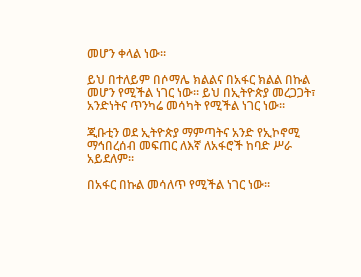መሆን ቀላል ነው።

ይህ በተለይም በሶማሌ ክልልና በአፋር ክልል በኩል መሆን የሚችል ነገር ነው። ይህ በኢትዮጵያ መረጋጋት፣ አንድነትና ጥንካሬ መሳካት የሚችል ነገር ነው።

ጂቡቲን ወደ ኢትዮጵያ ማምጣትና አንድ የኢኮኖሚ ማኅበረሰብ መፍጠር ለእኛ ለአፋሮች ከባድ ሥራ አይደለም።

በአፋር በኩል መሳለጥ የሚችል ነገር ነው።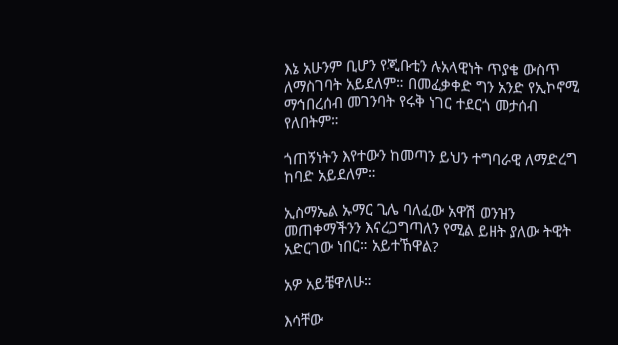እኔ አሁንም ቢሆን የጂቡቲን ሉአላዊነት ጥያቄ ውስጥ ለማስገባት አይደለም። በመፈቃቀድ ግን አንድ የኢኮኖሚ ማኅበረሰብ መገንባት የሩቅ ነገር ተደርጎ መታሰብ የለበትም።

ጎጠኝነትን እየተውን ከመጣን ይህን ተግባራዊ ለማድረግ ከባድ አይደለም።

ኢስማኤል ኡማር ጊሌ ባለፈው አዋሽ ወንዝን መጠቀማችንን እናረጋግጣለን የሚል ይዘት ያለው ትዊት አድርገው ነበር። አይተኸዋል?

አዎ አይቼዋለሁ።

እሳቸው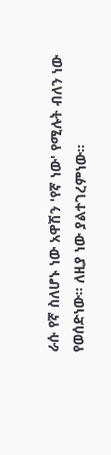ራሱ የኛ ስለሆኑ ነው አዋሽን 'የኛ ነው' የሚሉት ብለን ነው የወሰድነው። ለዚያ ነው ያልተገረምነው።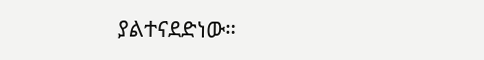ያልተናደድነው።